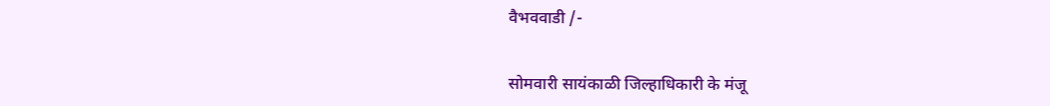वैभववाडी /-


सोमवारी सायंकाळी जिल्हाधिकारी के मंजू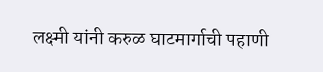लक्ष्मी यांनी करुळ घाटमार्गाची पहाणी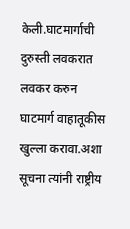केली.घाटमार्गाची दुरुस्ती लवकरात लवकर करुन घाटमार्ग वाहातूकीस खुल्ला करावा.अशा सूचना त्यांनी राष्ट्रीय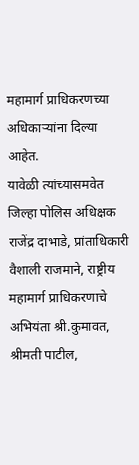महामार्ग प्राधिकरणच्या अधिकाऱ्यांना दिल्या आहेत.
यावेळी त्यांच्यासमवेत जिल्हा पोलिस अधिक्षक राजेंद्र दाभाडे, प्रांताधिकारी वैशाली राजमाने, राष्ट्रीय महामार्ग प्राधिकरणाचे अभियंता श्री.कुमावत, श्रीमती पाटील,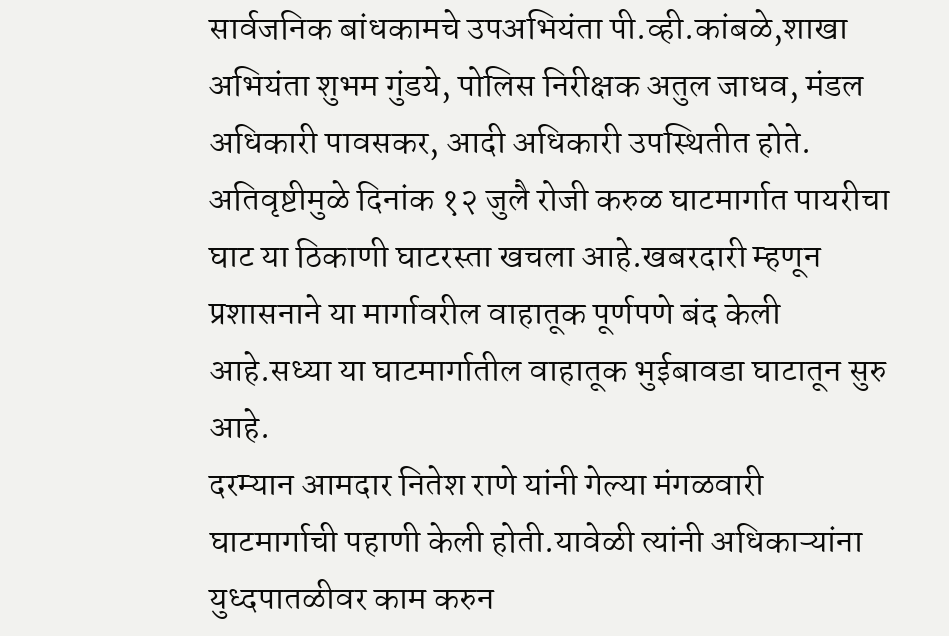सार्वजनिक बांधकामचे उपअभियंता पी.व्ही.कांबळे,शाखा अभियंता शुभम गुंडये, पोलिस निरीक्षक अतुल जाधव, मंडल अधिकारी पावसकर, आदी अधिकारी उपस्थितीत होते.
अतिवृष्टीमुळे दिनांक १२ जुलै रोजी करुळ घाटमार्गात पायरीचा घाट या ठिकाणी घाटरस्ता खचला आहे.खबरदारी म्हणून प्रशासनाने या मार्गावरील वाहातूक पूर्णपणे बंद केली आहे.सध्या या घाटमार्गातील वाहातूक भुईबावडा घाटातून सुरु आहे.
दरम्यान आमदार नितेश राणे यांनी गेल्या मंगळवारी घाटमार्गाची पहाणी केली होती.यावेळी त्यांनी अधिकाऱ्यांना युध्दपातळीवर काम करुन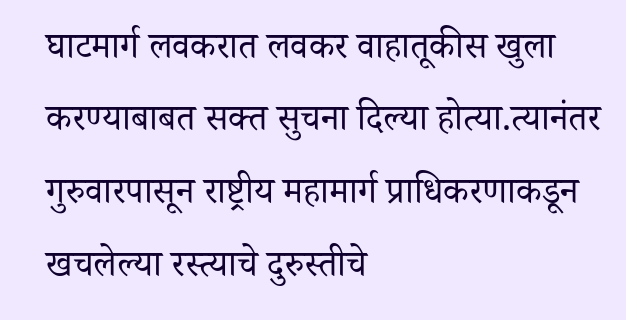घाटमार्ग लवकरात लवकर वाहातूकीस खुला करण्याबाबत सक्त सुचना दिल्या होत्या.त्यानंतर गुरुवारपासून राष्ट्रीय महामार्ग प्राधिकरणाकडून खचलेल्या रस्त्याचे दुरुस्तीचे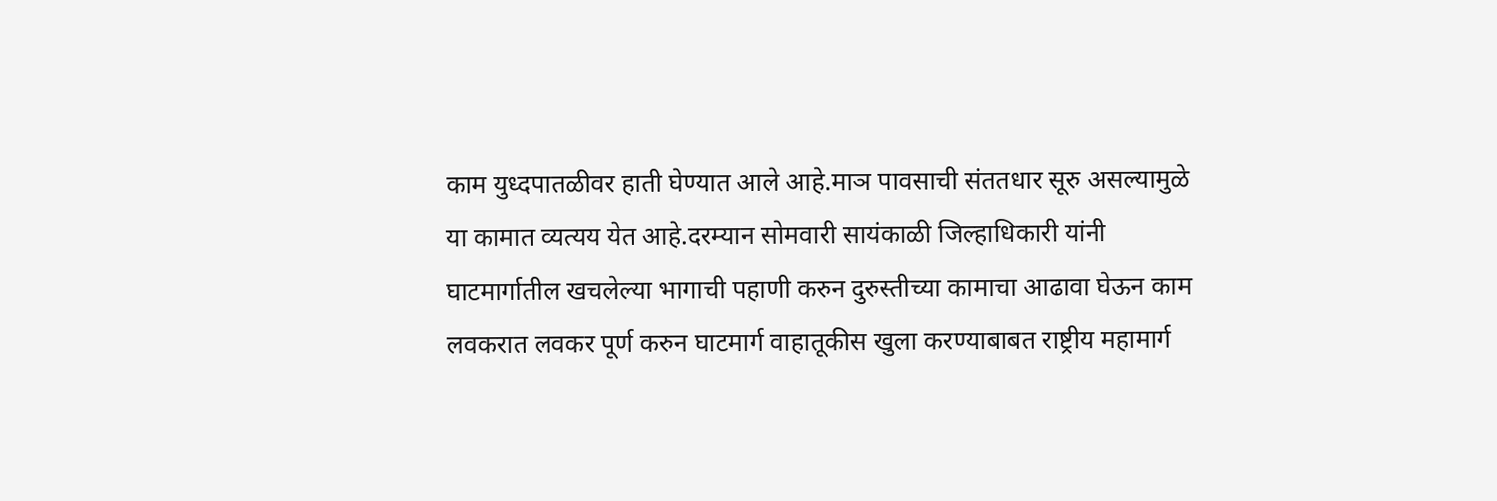काम युध्दपातळीवर हाती घेण्यात आले आहे.माञ पावसाची संततधार सूरु असल्यामुळे या कामात व्यत्यय येत आहे.दरम्यान सोमवारी सायंकाळी जिल्हाधिकारी यांनी घाटमार्गातील खचलेल्या भागाची पहाणी करुन दुरुस्तीच्या कामाचा आढावा घेऊन काम लवकरात लवकर पूर्ण करुन घाटमार्ग वाहातूकीस खुला करण्याबाबत राष्ट्रीय महामार्ग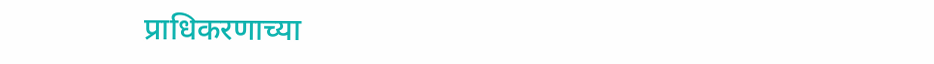प्राधिकरणाच्या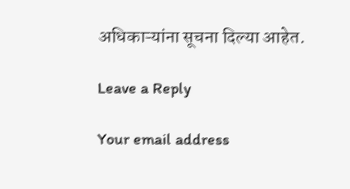अधिकाऱ्यांना सूचना दिल्या आहेत.

Leave a Reply

Your email address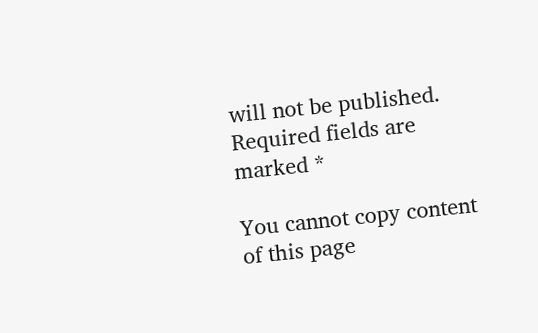will not be published. Required fields are marked *

You cannot copy content of this page